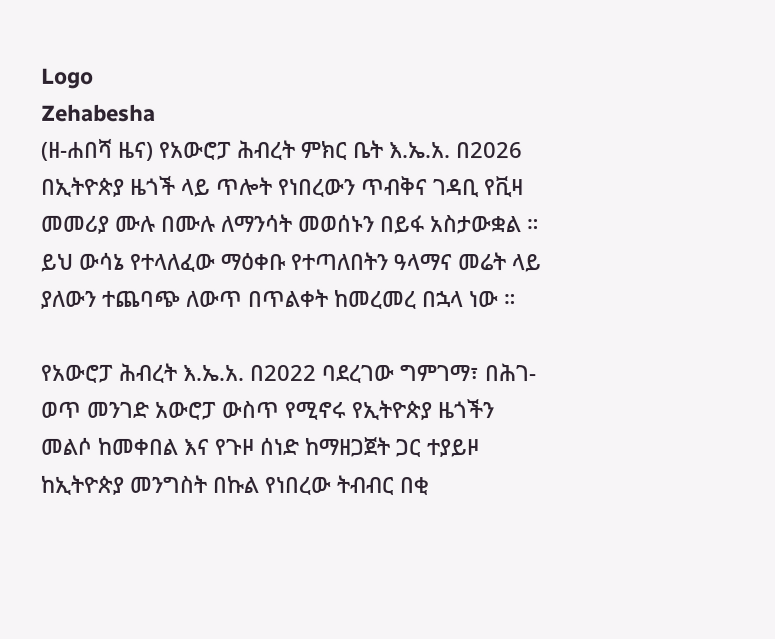Logo
Zehabesha
(ዘ-ሐበሻ ዜና) የአውሮፓ ሕብረት ምክር ቤት እ.ኤ.አ. በ2026 በኢትዮጵያ ዜጎች ላይ ጥሎት የነበረውን ጥብቅና ገዳቢ የቪዛ መመሪያ ሙሉ በሙሉ ለማንሳት መወሰኑን በይፋ አስታውቋል ። ይህ ውሳኔ የተላለፈው ማዕቀቡ የተጣለበትን ዓላማና መሬት ላይ ያለውን ተጨባጭ ለውጥ በጥልቀት ከመረመረ በኋላ ነው ።

የአውሮፓ ሕብረት እ.ኤ.አ. በ2022 ባደረገው ግምገማ፣ በሕገ-ወጥ መንገድ አውሮፓ ውስጥ የሚኖሩ የኢትዮጵያ ዜጎችን መልሶ ከመቀበል እና የጉዞ ሰነድ ከማዘጋጀት ጋር ተያይዞ ከኢትዮጵያ መንግስት በኩል የነበረው ትብብር በቂ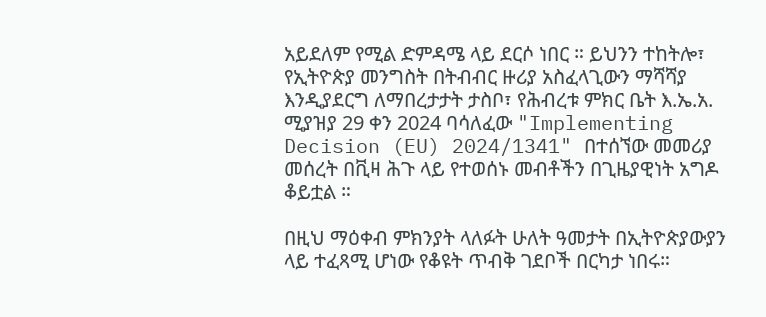አይደለም የሚል ድምዳሜ ላይ ደርሶ ነበር ። ይህንን ተከትሎ፣ የኢትዮጵያ መንግስት በትብብር ዙሪያ አስፈላጊውን ማሻሻያ እንዲያደርግ ለማበረታታት ታስቦ፣ የሕብረቱ ምክር ቤት እ.ኤ.አ. ሚያዝያ 29 ቀን 2024 ባሳለፈው "Implementing Decision (EU) 2024/1341" በተሰኘው መመሪያ መሰረት በቪዛ ሕጉ ላይ የተወሰኑ መብቶችን በጊዜያዊነት አግዶ ቆይቷል ።

በዚህ ማዕቀብ ምክንያት ላለፉት ሁለት ዓመታት በኢትዮጵያውያን ላይ ተፈጻሚ ሆነው የቆዩት ጥብቅ ገደቦች በርካታ ነበሩ።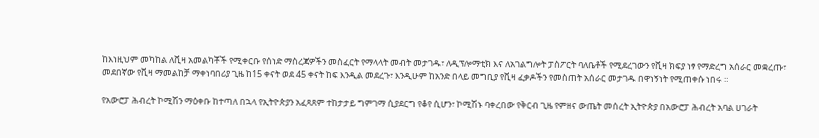ከእነዚህም መካከል ለቪዛ አመልካቾች የሚቀርቡ የሰነድ ማስረጃዎችን መስፈርት የማላላት መብት መታገዱ፣ ለዲፕሎማቲክ እና ለአገልግሎት ፓስፖርት ባለቤቶች የሚደረገውን የቪዛ ክፍያ ነፃ የማድረግ አሰራር መቋረጡ፣ መደበኛው የቪዛ ማመልከቻ ማቀነባበሪያ ጊዜ ከ15 ቀናት ወደ 45 ቀናት ከፍ እንዲል መደረጉ፣ እንዲሁም ከአንድ በላይ መግቢያ የቪዛ ፈቃዶችን የመስጠት አሰራር መታገዱ በዋነኝነት የሚጠቀሱ ነበሩ ።

የአውሮፓ ሕብረት ኮሚሽን ማዕቀቡ ከተጣለ በኋላ የኢትዮጵያን አፈጻጸም ተከታታይ ግምገማ ሲያደርግ የቆየ ሲሆን፣ ኮሚሽኑ ባቀረበው የቅርብ ጊዜ የምዘና ውጤት መሰረት ኢትዮጵያ በአውሮፓ ሕብረት አባል ሀገራት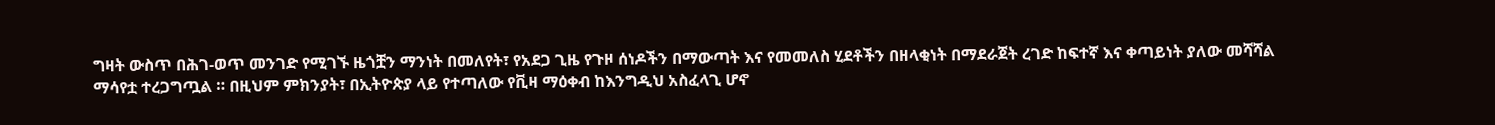ግዛት ውስጥ በሕገ-ወጥ መንገድ የሚገኙ ዜጎቿን ማንነት በመለየት፣ የአደጋ ጊዜ የጉዞ ሰነዶችን በማውጣት እና የመመለስ ሂደቶችን በዘላቂነት በማደራጀት ረገድ ከፍተኛ እና ቀጣይነት ያለው መሻሻል ማሳየቷ ተረጋግጧል ። በዚህም ምክንያት፣ በኢትዮጵያ ላይ የተጣለው የቪዛ ማዕቀብ ከእንግዲህ አስፈላጊ ሆኖ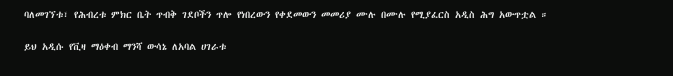ባለመገኘቱ፣ የሕብረቱ ምክር ቤት ጥብቅ ገደቦችን ጥሎ የነበረውን የቀደመውን መመሪያ ሙሉ በሙሉ የሚያፈርስ አዲስ ሕግ አውጥቷል ።

ይህ አዲሱ የቪዛ ማዕቀብ ማንሻ ውሳኔ ለአባል ሀገራቱ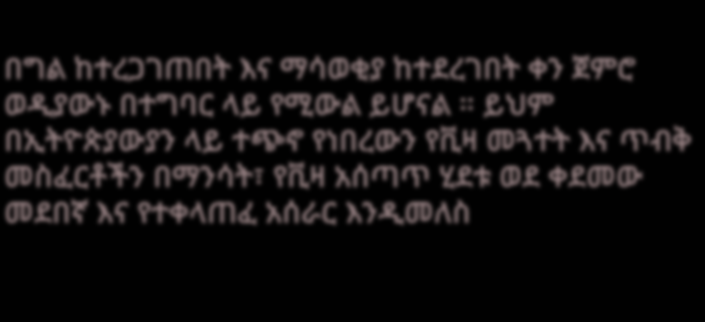በግል ከተረጋገጠበት እና ማሳወቂያ ከተደረገበት ቀን ጀምሮ ወዲያውኑ በተግባር ላይ የሚውል ይሆናል ። ይህም በኢትዮጵያውያን ላይ ተጭኖ የነበረውን የቪዛ መጓተት እና ጥብቅ መስፈርቶችን በማንሳት፣ የቪዛ አሰጣጥ ሂደቱ ወደ ቀደመው መደበኛ እና የተቀላጠፈ አሰራር እንዲመለስ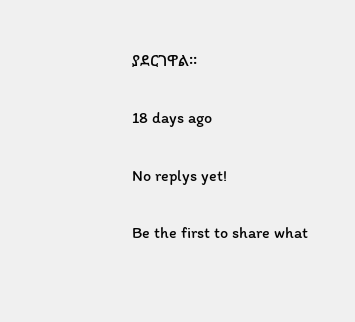ያደርገዋል።

18 days ago

No replys yet!

Be the first to share what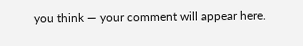you think — your comment will appear here.